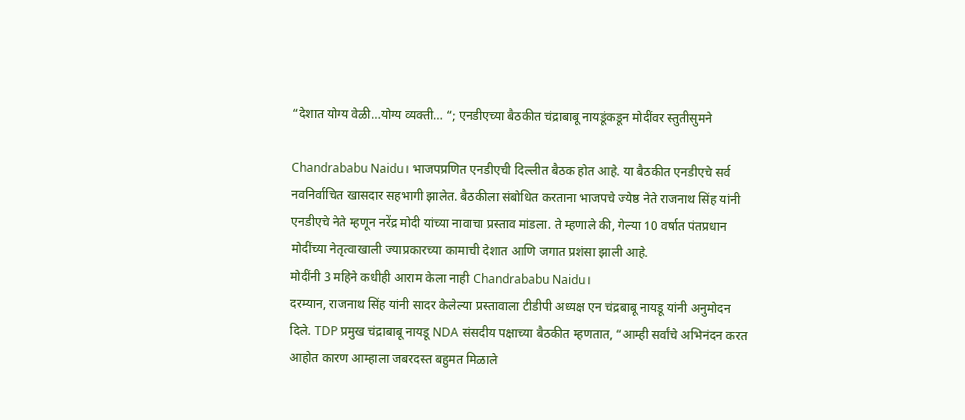“देशात योग्य वेळी…योग्य व्यक्ती… “; एनडीएच्या बैठकीत चंद्राबाबू नायडूंकडून मोदींवर स्तुतीसुमने

Chandrababu Naidu। भाजपप्रणित एनडीएची दिल्लीत बैठक होत आहे. या बैठकीत एनडीएचे सर्व नवनिर्वाचित खासदार सहभागी झालेत. बैठकीला संबोधित करताना भाजपचे ज्येष्ठ नेते राजनाथ सिंह यांनी एनडीएचे नेते म्हणून नरेंद्र मोदी यांच्या नावाचा प्रस्ताव मांडला. ते म्हणाले की, गेल्या 10 वर्षात पंतप्रधान मोदींच्या नेतृत्वाखाली ज्याप्रकारच्या कामाची देशात आणि जगात प्रशंसा झाली आहे.
मोदींनी 3 महिने कधीही आराम केला नाही Chandrababu Naidu।
दरम्यान, राजनाथ सिंह यांनी सादर केलेल्या प्रस्तावाला टीडीपी अध्यक्ष एन चंद्रबाबू नायडू यांनी अनुमोदन दिले. TDP प्रमुख चंद्राबाबू नायडू NDA संसदीय पक्षाच्या बैठकीत म्हणतात, “आम्ही सर्वांचे अभिनंदन करत आहोत कारण आम्हाला जबरदस्त बहुमत मिळाले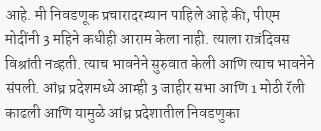आहे. मी निवडणूक प्रचारादरम्यान पाहिले आहे की, पीएम मोदींनी 3 महिने कधीही आराम केला नाही. त्याला रात्रंदिवस विश्रांती नव्हती. त्याच भावनेने सुरुवात केली आणि त्याच भावनेने संपली. आंध्र प्रदेशमध्ये आम्ही 3 जाहीर सभा आणि 1 मोठी रॅली काढली आणि यामुळे आंध्र प्रदेशातील निवडणुका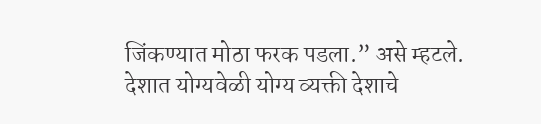जिंकण्यात मोठा फरक पडला.” असे म्हटले.
देशात योग्यवेळी योग्य व्यक्ती देशाचे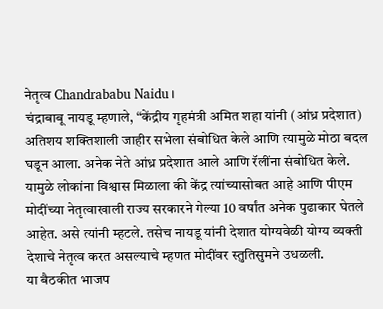नेतृत्व Chandrababu Naidu।
चंद्राबाबू नायडू म्हणाले, “केंद्रीय गृहमंत्री अमित शहा यांनी (आंध्र प्रदेशात) अतिशय शक्तिशाली जाहीर सभेला संबोधित केले आणि त्यामुळे मोठा बदल घडून आला. अनेक नेते आंध्र प्रदेशात आले आणि रॅलींना संबोधित केले. यामुळे लोकांना विश्वास मिळाला की केंद्र त्यांच्यासोबत आहे आणि पीएम मोदींच्या नेतृत्वाखाली राज्य सरकारने गेल्या 10 वर्षांत अनेक पुढाकार घेतले आहेत. असे त्यांनी म्हटले. तसेच नायडू यांनी देशात योग्यवेळी योग्य व्यक्ती देशाचे नेतृत्व करत असल्याचे म्हणत मोदींवर स्तुतिसुमने उधळली.
या बैठकीत भाजप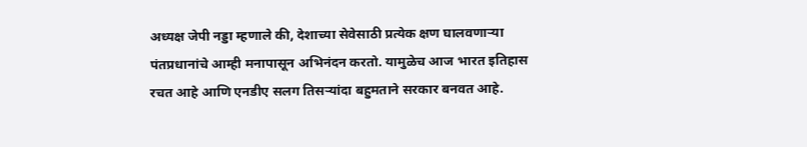अध्यक्ष जेपी नड्डा म्हणाले की, देशाच्या सेवेसाठी प्रत्येक क्षण घालवणाऱ्या पंतप्रधानांचे आम्ही मनापासून अभिनंदन करतो. यामुळेच आज भारत इतिहास रचत आहे आणि एनडीए सलग तिसऱ्यांदा बहुमताने सरकार बनवत आहे.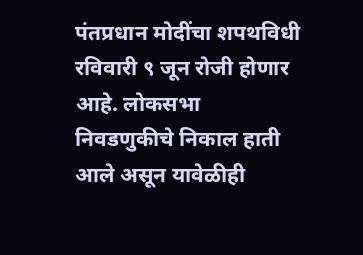पंतप्रधान मोदींचा शपथविधी रविवारी ९ जून रोजी होणार आहे. लोकसभा निवडणुकीचे निकाल हाती आले असून यावेळीही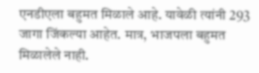एनडीएला बहुमत मिळाले आहे. यावेळी त्यांनी 293 जागा जिंकल्या आहेत. मात्र, भाजपला बहुमत मिळालेले नाही.